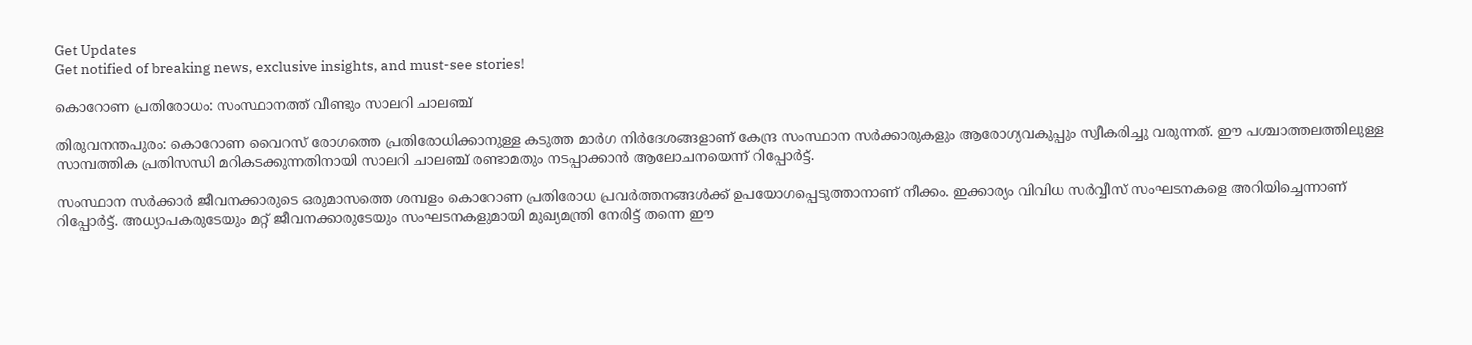Get Updates
Get notified of breaking news, exclusive insights, and must-see stories!

കൊറോണ പ്രതിരോധം: സംസ്ഥാനത്ത് വീണ്ടും സാലറി ചാലഞ്ച്

തിരുവനന്തപുരം: കൊറോണ വൈറസ് രോഗത്തെ പ്രതിരോധിക്കാനുള്ള കടുത്ത മാര്‍ഗ നിര്‍ദേശങ്ങളാണ് കേന്ദ്ര സംസ്ഥാന സര്‍ക്കാരുകളും ആരോഗ്യവകുപ്പും സ്വീകരിച്ചു വരുന്നത്. ഈ പശ്ചാത്തലത്തിലുള്ള സാമ്പത്തിക പ്രതിസന്ധി മറികടക്കുന്നതിനായി സാലറി ചാലഞ്ച് രണ്ടാമതും നടപ്പാക്കാന്‍ ആലോചനയെന്ന് റിപ്പോര്‍ട്ട്.

സംസ്ഥാന സര്‍ക്കാര്‍ ജീവനക്കാരുടെ ഒരുമാസത്തെ ശമ്പളം കൊറോണ പ്രതിരോധ പ്രവര്‍ത്തനങ്ങള്‍ക്ക് ഉപയോഗപ്പെടുത്താനാണ് നീക്കം. ഇക്കാര്യം വിവിധ സര്‍വ്വീസ് സംഘടനകളെ അറിയിച്ചെന്നാണ് റിപ്പോര്‍ട്ട്. അധ്യാപകരുടേയും മറ്റ് ജീവനക്കാരുടേയും സംഘടനകളുമായി മുഖ്യമന്ത്രി നേരിട്ട് തന്നെ ഈ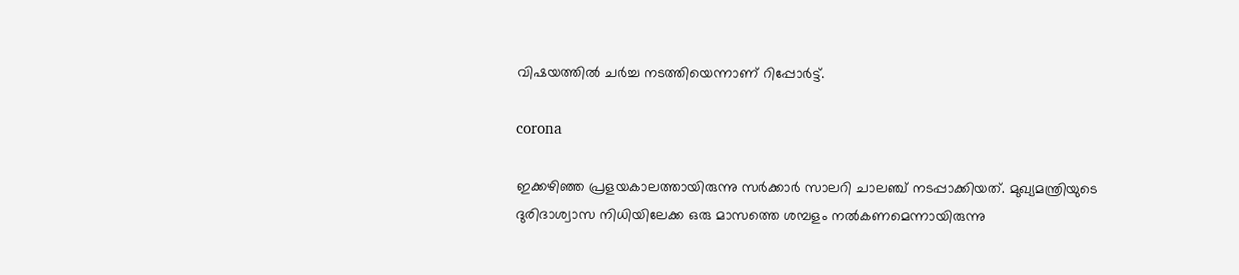വിഷയത്തില്‍ ചര്‍ച്ച നടത്തിയെന്നാണ് റിപ്പോര്‍ട്ട്.

corona

ഇക്കഴിഞ്ഞ പ്രളയകാലത്തായിരുന്നു സര്‍ക്കാര്‍ സാലറി ചാലഞ്ച് നടപ്പാക്കിയത്. മുഖ്യമന്ത്രിയുടെ ദുരിദാശ്വാസ നിധിയിലേക്ക ഒരു മാസത്തെ ശമ്പളം നല്‍കണമെന്നായിരുന്നു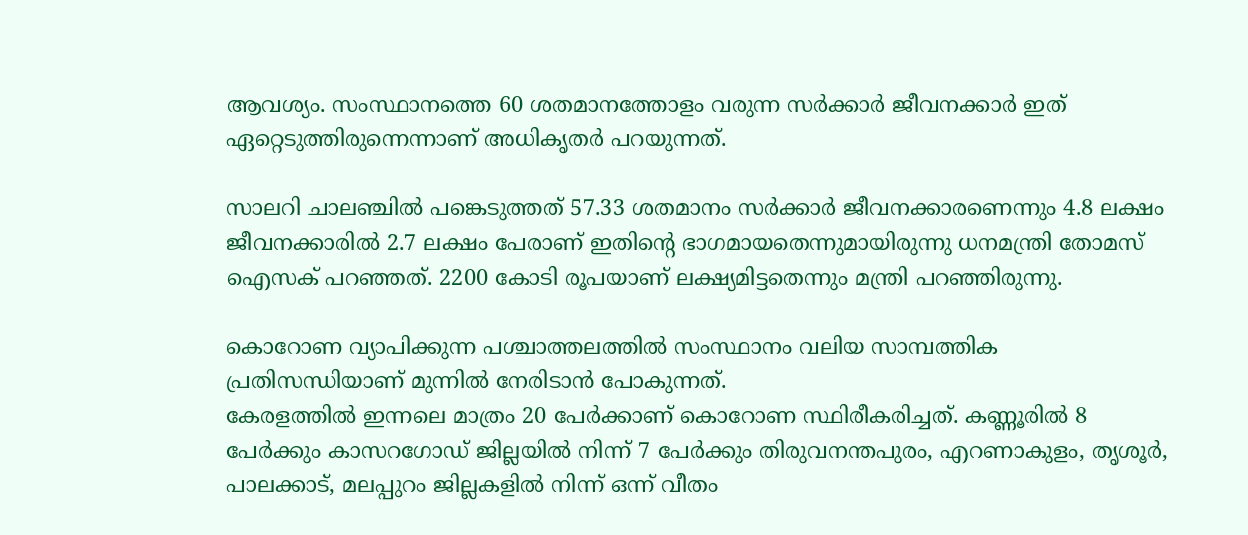ആവശ്യം. സംസ്ഥാനത്തെ 60 ശതമാനത്തോളം വരുന്ന സര്‍ക്കാര്‍ ജീവനക്കാര്‍ ഇത് ഏറ്റെടുത്തിരുന്നെന്നാണ് അധികൃതര്‍ പറയുന്നത്.

സാലറി ചാലഞ്ചില്‍ പങ്കെടുത്തത് 57.33 ശതമാനം സര്‍ക്കാര്‍ ജീവനക്കാരണെന്നും 4.8 ലക്ഷം ജീവനക്കാരില്‍ 2.7 ലക്ഷം പേരാണ് ഇതിന്റെ ഭാഗമായതെന്നുമായിരുന്നു ധനമന്ത്രി തോമസ് ഐസക് പറഞ്ഞത്. 2200 കോടി രൂപയാണ് ലക്ഷ്യമിട്ടതെന്നും മന്ത്രി പറഞ്ഞിരുന്നു.

കൊറോണ വ്യാപിക്കുന്ന പശ്ചാത്തലത്തില്‍ സംസ്ഥാനം വലിയ സാമ്പത്തിക പ്രതിസന്ധിയാണ് മുന്നില്‍ നേരിടാന്‍ പോകുന്നത്.
കേരളത്തില്‍ ഇന്നലെ മാത്രം 20 പേര്‍ക്കാണ് കൊറോണ സ്ഥിരീകരിച്ചത്. കണ്ണൂരില്‍ 8 പേര്‍ക്കും കാസറഗോഡ് ജില്ലയില്‍ നിന്ന് 7 പേര്‍ക്കും തിരുവനന്തപുരം, എറണാകുളം, തൃശൂര്‍, പാലക്കാട്, മലപ്പുറം ജില്ലകളില്‍ നിന്ന് ഒന്ന് വീതം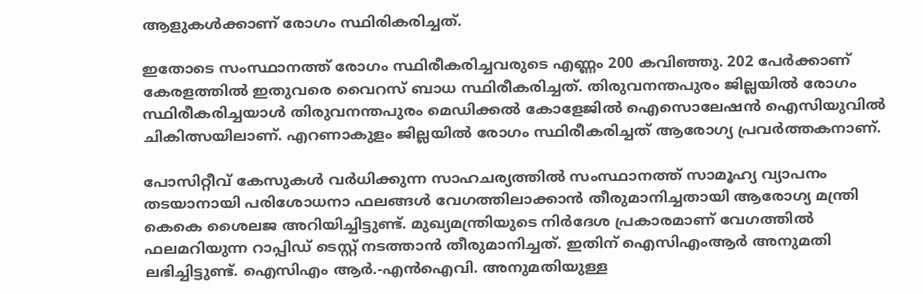ആളുകള്‍ക്കാണ് രോഗം സ്ഥിരികരിച്ചത്.

ഇതോടെ സംസ്ഥാനത്ത് രോഗം സ്ഥിരീകരിച്ചവരുടെ എണ്ണം 200 കവിഞ്ഞു. 202 പേര്‍ക്കാണ് കേരളത്തില്‍ ഇതുവരെ വൈറസ് ബാധ സ്ഥിരീകരിച്ചത്. തിരുവനന്തപുരം ജില്ലയില്‍ രോഗം സ്ഥിരീകരിച്ചയാള്‍ തിരുവനന്തപുരം മെഡിക്കല്‍ കോളേജില്‍ ഐസൊലേഷന്‍ ഐസിയുവില്‍ ചികിത്സയിലാണ്. എറണാകുളം ജില്ലയില്‍ രോഗം സ്ഥിരീകരിച്ചത് ആരോഗ്യ പ്രവര്‍ത്തകനാണ്.

പോസിറ്റീവ് കേസുകള്‍ വര്‍ധിക്കുന്ന സാഹചര്യത്തില്‍ സംസ്ഥാനത്ത് സാമൂഹ്യ വ്യാപനം തടയാനായി പരിശോധനാ ഫലങ്ങള്‍ വേഗത്തിലാക്കാന്‍ തീരുമാനിച്ചതായി ആരോഗ്യ മന്ത്രി കെകെ ശൈലജ അറിയിച്ചിട്ടുണ്ട്. മുഖ്യമന്ത്രിയുടെ നിര്‍ദേശ പ്രകാരമാണ് വേഗത്തില്‍ ഫലമറിയുന്ന റാപ്പിഡ് ടെസ്റ്റ് നടത്താന്‍ തീരുമാനിച്ചത്. ഇതിന് ഐസിഎംആര്‍ അനുമതി ലഭിച്ചിട്ടുണ്ട്. ഐസിഎം ആര്‍.-എന്‍ഐവി. അനുമതിയുള്ള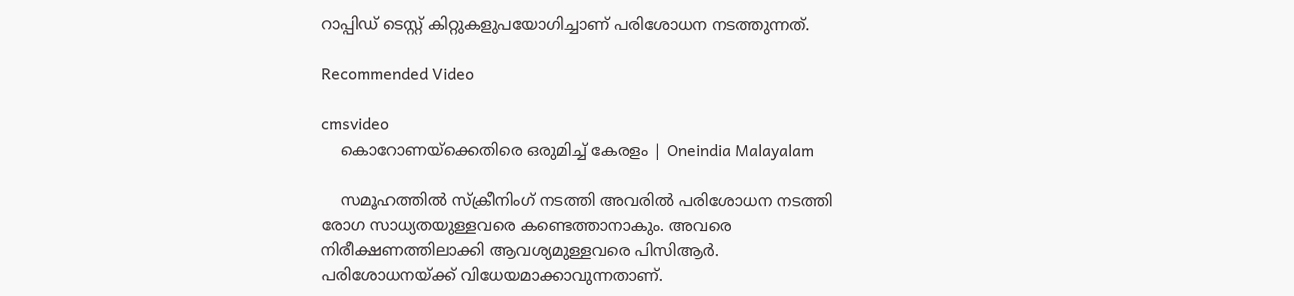റാപ്പിഡ് ടെസ്റ്റ് കിറ്റുകളുപയോഗിച്ചാണ് പരിശോധന നടത്തുന്നത്.

Recommended Video

cmsvideo
    കൊറോണയ്ക്കെതിരെ ഒരുമിച്ച് കേരളം | Oneindia Malayalam

    സമൂഹത്തില്‍ സ്‌ക്രീനിംഗ് നടത്തി അവരില്‍ പരിശോധന നടത്തി രോഗ സാധ്യതയുള്ളവരെ കണ്ടെത്താനാകും. അവരെ നിരീക്ഷണത്തിലാക്കി ആവശ്യമുള്ളവരെ പിസിആര്‍. പരിശോധനയ്ക്ക് വിധേയമാക്കാവുന്നതാണ്.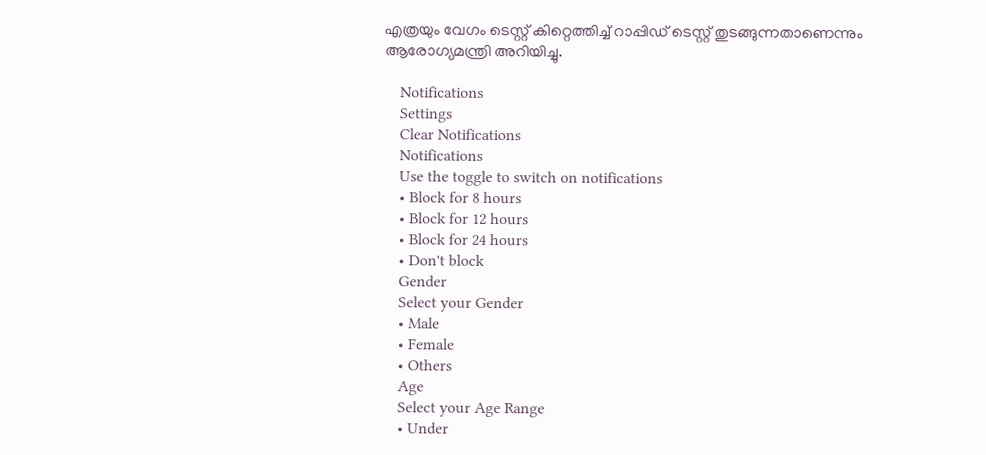എത്രയും വേഗം ടെസ്റ്റ് കിറ്റെത്തിച്ച് റാപ്പിഡ് ടെസ്റ്റ് തുടങ്ങുന്നതാണെന്നും ആരോഗ്യമന്ത്രി അറിയിച്ചു.

    Notifications
    Settings
    Clear Notifications
    Notifications
    Use the toggle to switch on notifications
    • Block for 8 hours
    • Block for 12 hours
    • Block for 24 hours
    • Don't block
    Gender
    Select your Gender
    • Male
    • Female
    • Others
    Age
    Select your Age Range
    • Under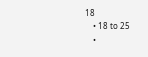18
    • 18 to 25
    •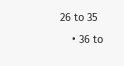26 to 35
    • 36 to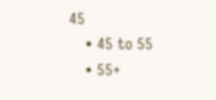45
    • 45 to 55
    • 55+